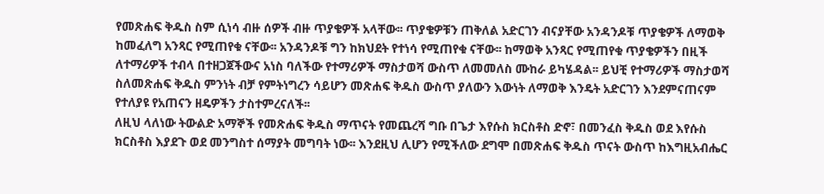የመጽሐፍ ቅዱስ ስም ሲነሳ ብዙ ሰዎች ብዙ ጥያቄዎች አላቸው፡፡ ጥያቄዎቹን ጠቅለል አድርገን ብናያቸው አንዳንዶቹ ጥያቄዎች ለማወቅ ከመፈለግ አንጻር የሚጠየቁ ናቸው፡፡ አንዳንዶቹ ግን ከክህደት የተነሳ የሚጠየቁ ናቸው፡፡ ከማወቅ አንጻር የሚጠየቁ ጥያቄዎችን በዚች ለተማሪዎች ተብላ በተዘጋጀችውና አነስ ባለችው የተማሪዎች ማስታወሻ ውስጥ ለመመለስ ሙከራ ይካሄዳል፡፡ ይህቺ የተማሪዎች ማስታወሻ ስለመጽሐፍ ቅዱስ ምንነት ብቻ የምትነግረን ሳይሆን መጽሐፍ ቅዱስ ውስጥ ያለውን እውነት ለማወቅ እንዴት አድርገን እንደምናጠናም የተለያዩ የአጠናን ዘዴዎችን ታስተምረናለች፡፡
ለዚህ ላለነው ትውልድ አማኞች የመጽሐፍ ቅዱስ ማጥናት የመጨረሻ ግቡ በጌታ እየሱስ ክርስቶስ ድኖ፣ በመንፈስ ቅዱስ ወደ እየሱስ ክርስቶስ እያደጉ ወደ መንግስተ ሰማያት መግባት ነው፡፡ እንደዚህ ሊሆን የሚችለው ደግሞ በመጽሐፍ ቅዱስ ጥናት ውስጥ ከእግዚአብሔር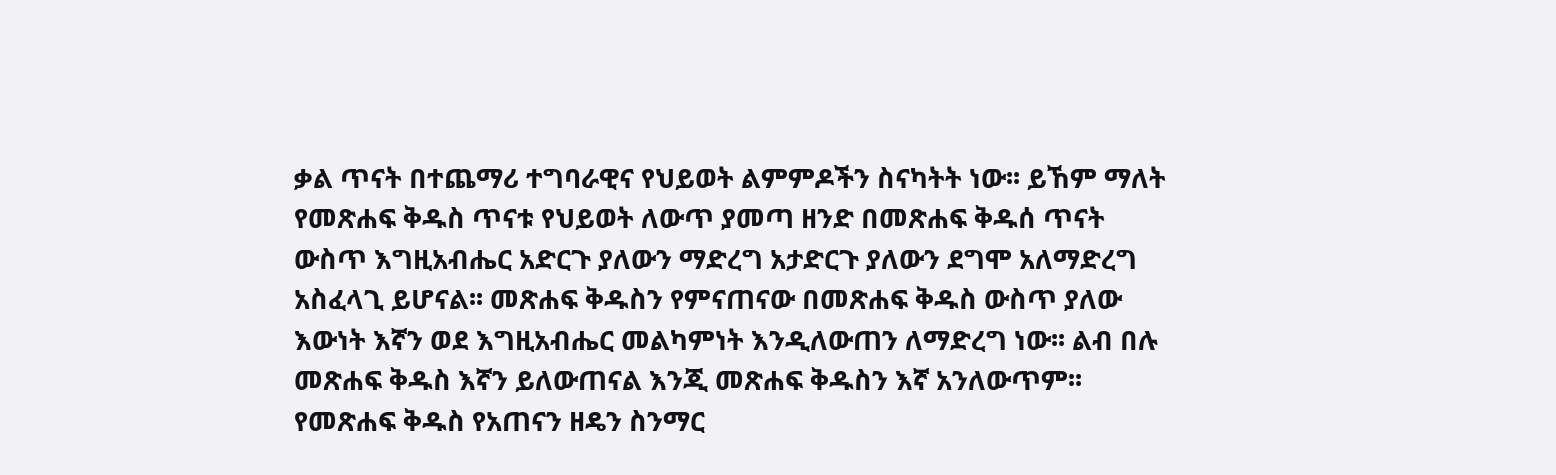ቃል ጥናት በተጨማሪ ተግባራዊና የህይወት ልምምዶችን ስናካትት ነው፡፡ ይኸም ማለት የመጽሐፍ ቅዱስ ጥናቱ የህይወት ለውጥ ያመጣ ዘንድ በመጽሐፍ ቅዱሰ ጥናት ውስጥ እግዚአብሔር አድርጉ ያለውን ማድረግ አታድርጉ ያለውን ደግሞ አለማድረግ አስፈላጊ ይሆናል፡፡ መጽሐፍ ቅዱስን የምናጠናው በመጽሐፍ ቅዱስ ውስጥ ያለው እውነት እኛን ወደ እግዚአብሔር መልካምነት እንዲለውጠን ለማድረግ ነው፡፡ ልብ በሉ መጽሐፍ ቅዱስ እኛን ይለውጠናል እንጂ መጽሐፍ ቅዱስን እኛ አንለውጥም፡፡
የመጽሐፍ ቅዱስ የአጠናን ዘዴን ስንማር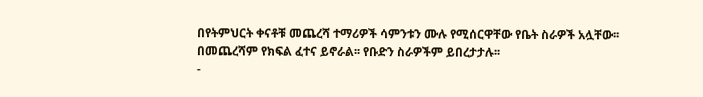በየትምህርት ቀናቶቹ መጨረሻ ተማሪዎች ሳምንቱን ሙሉ የሚሰርዋቸው የቤት ስራዎች አሏቸው፡፡ በመጨረሻም የክፍል ፈተና ይኖራል፡፡ የቡድን ስራዎችም ይበረታታሉ፡፡
-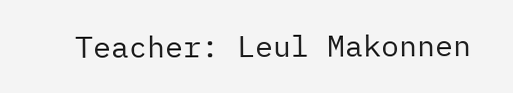Teacher: Leul Makonnen